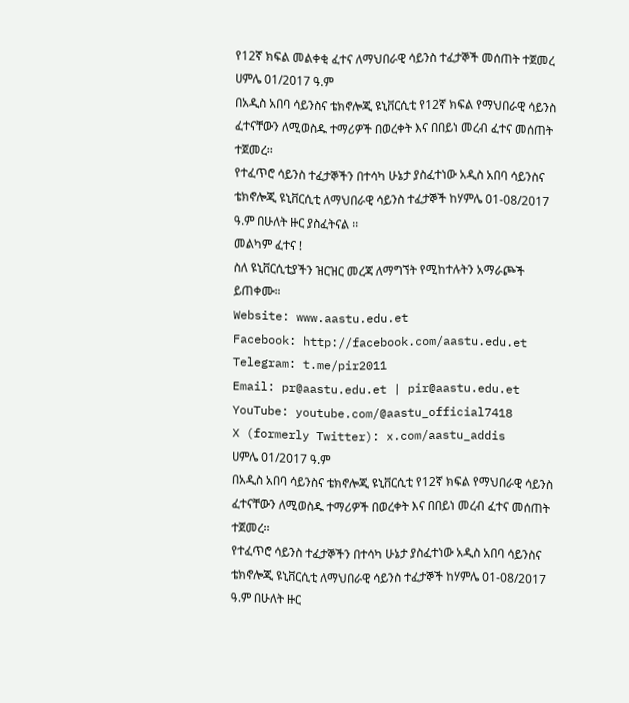የ12ኛ ክፍል መልቀቂ ፈተና ለማህበራዊ ሳይንስ ተፈታኞች መሰጠት ተጀመረ
ሀምሌ 01/2017 ዓ.ም
በአዲስ አበባ ሳይንስና ቴክኖሎጂ ዩኒቨርሲቲ የ12ኛ ክፍል የማህበራዊ ሳይንስ ፈተናቸውን ለሚወስዱ ተማሪዎች በወረቀት እና በበይነ መረብ ፈተና መሰጠት ተጀመረ፡፡
የተፈጥሮ ሳይንስ ተፈታኞችን በተሳካ ሁኔታ ያስፈተነው አዲስ አበባ ሳይንስና ቴክኖሎጂ ዩኒቨርሲቲ ለማህበራዊ ሳይንስ ተፈታኞች ከሃምሌ 01-08/2017 ዓ.ም በሁለት ዙር ያስፈትናል ፡፡
መልካም ፈተና !
ስለ ዩኒቨርሲቲያችን ዝርዝር መረጃ ለማግኘት የሚከተሉትን አማራጮች ይጠቀሙ።
Website: www.aastu.edu.et
Facebook: http://facebook.com/aastu.edu.et
Telegram: t.me/pir2011
Email: pr@aastu.edu.et | pir@aastu.edu.et
YouTube: youtube.com/@aastu_official7418
X (formerly Twitter): x.com/aastu_addis
ሀምሌ 01/2017 ዓ.ም
በአዲስ አበባ ሳይንስና ቴክኖሎጂ ዩኒቨርሲቲ የ12ኛ ክፍል የማህበራዊ ሳይንስ ፈተናቸውን ለሚወስዱ ተማሪዎች በወረቀት እና በበይነ መረብ ፈተና መሰጠት ተጀመረ፡፡
የተፈጥሮ ሳይንስ ተፈታኞችን በተሳካ ሁኔታ ያስፈተነው አዲስ አበባ ሳይንስና ቴክኖሎጂ ዩኒቨርሲቲ ለማህበራዊ ሳይንስ ተፈታኞች ከሃምሌ 01-08/2017 ዓ.ም በሁለት ዙር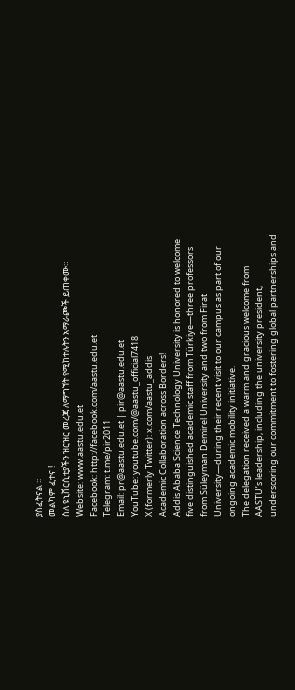ያስፈትናል ፡፡
መልካም ፈተና !
ስለ ዩኒቨርሲቲያችን ዝርዝር መረጃ ለማግኘት የሚከተሉትን አማራጮች ይጠቀሙ።
Website: www.aastu.edu.et
Facebook: http://facebook.com/aastu.edu.et
Telegram: t.me/pir2011
Email: pr@aastu.edu.et | pir@aastu.edu.et
YouTube: youtube.com/@aastu_official7418
X (formerly Twitter): x.com/aastu_addis
Academic Collaboration across Borders!
Addis Ababa Science Technology University is honored to welcome five distinguished academic staff from Türkiye—three professors from Süleyman Demirel University and two from Firat University—during their recent visit to our campus as part of our ongoing academic mobility initiative.
The delegation received a warm and gracious welcome from AASTU’s leadership, including the university president, underscoring our commitment to fostering global partnerships and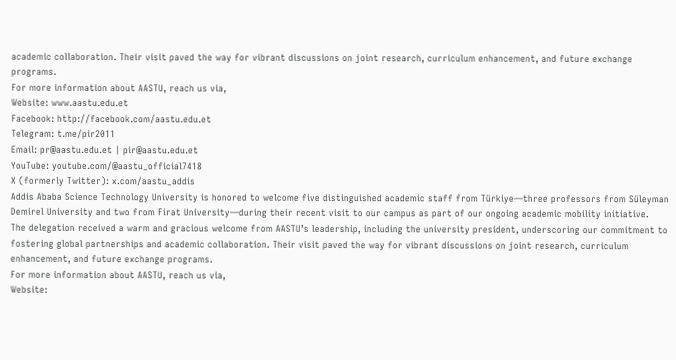academic collaboration. Their visit paved the way for vibrant discussions on joint research, curriculum enhancement, and future exchange programs.
For more information about AASTU, reach us via,
Website: www.aastu.edu.et
Facebook: http://facebook.com/aastu.edu.et
Telegram: t.me/pir2011
Email: pr@aastu.edu.et | pir@aastu.edu.et
YouTube: youtube.com/@aastu_official7418
X (formerly Twitter): x.com/aastu_addis
Addis Ababa Science Technology University is honored to welcome five distinguished academic staff from Türkiye—three professors from Süleyman Demirel University and two from Firat University—during their recent visit to our campus as part of our ongoing academic mobility initiative.
The delegation received a warm and gracious welcome from AASTU’s leadership, including the university president, underscoring our commitment to fostering global partnerships and academic collaboration. Their visit paved the way for vibrant discussions on joint research, curriculum enhancement, and future exchange programs.
For more information about AASTU, reach us via,
Website: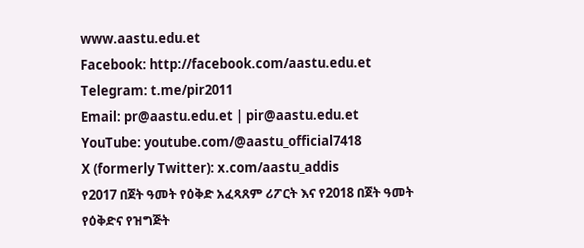www.aastu.edu.et
Facebook: http://facebook.com/aastu.edu.et
Telegram: t.me/pir2011
Email: pr@aastu.edu.et | pir@aastu.edu.et
YouTube: youtube.com/@aastu_official7418
X (formerly Twitter): x.com/aastu_addis
የ2017 በጀት ዓመት የዕቅድ አፈጻጸም ሪፖርት እና የ2018 በጀት ዓመት የዕቅድና የዝግጅት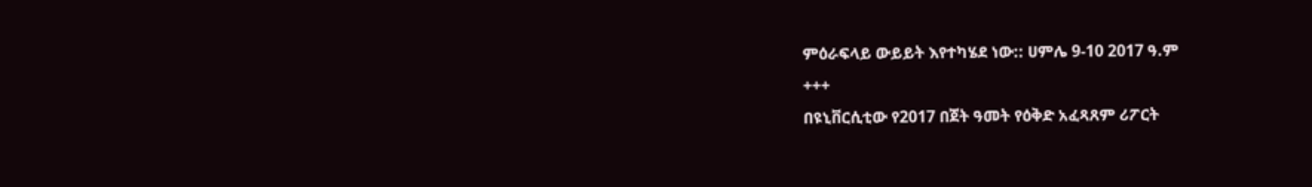ምዕራፍላይ ውይይት እየተካሄደ ነው:: ሀምሌ 9-10 2017 ዓ.ም
+++
በዩኒቨርሲቲው የ2017 በጀት ዓመት የዕቅድ አፈጻጸም ሪፖርት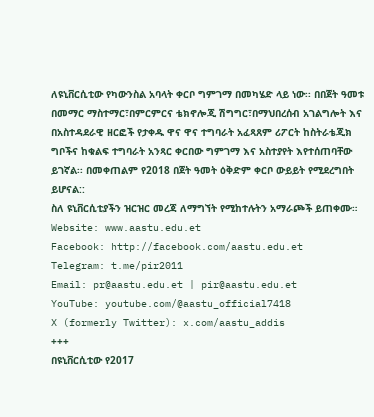ለዩኒቨርሲቲው የካውንስል አባላት ቀርቦ ግምገማ በመካሄድ ላይ ነው፡፡ በበጀት ዓመቱ በመማር ማስተማር፣በምርምርና ቴክኖሎጂ ሽግግር፣በማህበረሰብ አገልግሎት እና በአስተዳደራዊ ዘርፎች የታቀዱ ዋና ዋና ተግባራት አፈጻጸም ሪፖርት ከስትራቴጂክ ግቦችና ከቁልፍ ተግባራት አንጻር ቀርበው ግምገማ እና አስተያየት እየተሰጠባቸው ይገኛል፡፡ በመቀጠልም የ2018 በጀት ዓመት ዕቅድም ቀርቦ ውይይት የሚደረግበት ይሆናል::
ስለ ዩኒቨርሲቲያችን ዝርዝር መረጃ ለማግኘት የሚከተሉትን አማራጮች ይጠቀሙ።
Website: www.aastu.edu.et
Facebook: http://facebook.com/aastu.edu.et
Telegram: t.me/pir2011
Email: pr@aastu.edu.et | pir@aastu.edu.et
YouTube: youtube.com/@aastu_official7418
X (formerly Twitter): x.com/aastu_addis
+++
በዩኒቨርሲቲው የ2017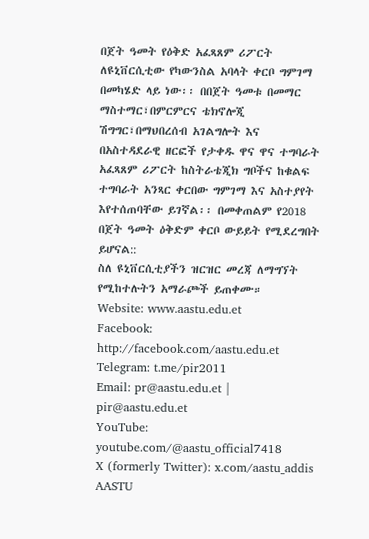በጀት ዓመት የዕቅድ አፈጻጸም ሪፖርት ለዩኒቨርሲቲው የካውንስል አባላት ቀርቦ ግምገማ በመካሄድ ላይ ነው፡፡ በበጀት ዓመቱ በመማር ማስተማር፣በምርምርና ቴክኖሎጂ ሽግግር፣በማህበረሰብ አገልግሎት እና በአስተዳደራዊ ዘርፎች የታቀዱ ዋና ዋና ተግባራት አፈጻጸም ሪፖርት ከስትራቴጂክ ግቦችና ከቁልፍ ተግባራት አንጻር ቀርበው ግምገማ እና አስተያየት እየተሰጠባቸው ይገኛል፡፡ በመቀጠልም የ2018 በጀት ዓመት ዕቅድም ቀርቦ ውይይት የሚደረግበት ይሆናል::
ስለ ዩኒቨርሲቲያችን ዝርዝር መረጃ ለማግኘት የሚከተሉትን አማራጮች ይጠቀሙ።
Website: www.aastu.edu.et
Facebook: http://facebook.com/aastu.edu.et
Telegram: t.me/pir2011
Email: pr@aastu.edu.et | pir@aastu.edu.et
YouTube: youtube.com/@aastu_official7418
X (formerly Twitter): x.com/aastu_addis
AASTU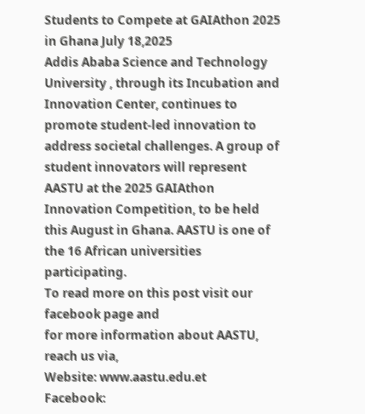Students to Compete at GAIAthon 2025 in Ghana July 18,2025
Addis Ababa Science and Technology University , through its Incubation and Innovation Center, continues to promote student-led innovation to address societal challenges. A group of student innovators will represent AASTU at the 2025 GAIAthon Innovation Competition, to be held this August in Ghana. AASTU is one of the 16 African universities participating.
To read more on this post visit our facebook page and
for more information about AASTU, reach us via,
Website: www.aastu.edu.et
Facebook: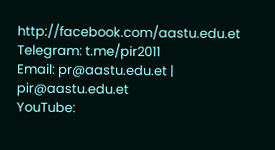http://facebook.com/aastu.edu.et
Telegram: t.me/pir2011
Email: pr@aastu.edu.et | pir@aastu.edu.et
YouTube: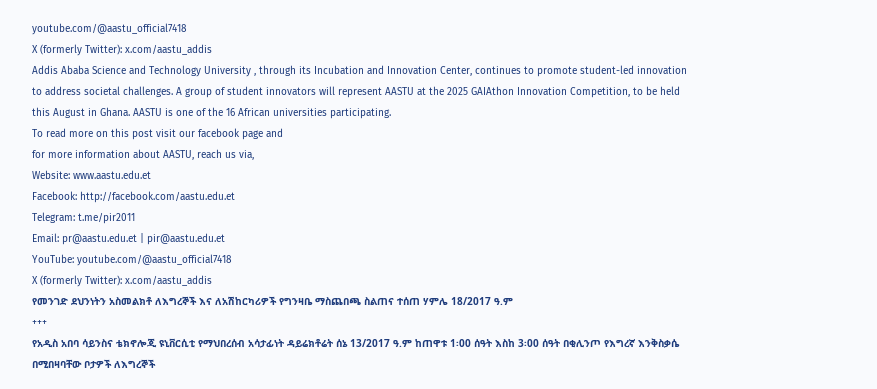youtube.com/@aastu_official7418
X (formerly Twitter): x.com/aastu_addis
Addis Ababa Science and Technology University , through its Incubation and Innovation Center, continues to promote student-led innovation to address societal challenges. A group of student innovators will represent AASTU at the 2025 GAIAthon Innovation Competition, to be held this August in Ghana. AASTU is one of the 16 African universities participating.
To read more on this post visit our facebook page and
for more information about AASTU, reach us via,
Website: www.aastu.edu.et
Facebook: http://facebook.com/aastu.edu.et
Telegram: t.me/pir2011
Email: pr@aastu.edu.et | pir@aastu.edu.et
YouTube: youtube.com/@aastu_official7418
X (formerly Twitter): x.com/aastu_addis
የመንገድ ደህንነትን አስመልክቶ ለእግረኞች እና ለአሽከርካሪዎች የግንዛቤ ማስጨበጫ ስልጠና ተሰጠ ሃምሌ 18/2017 ዓ.ም
+++
የአዲስ አበባ ሳይንስና ቴክኖሎጂ ዩኒቨርሲቲ የማህበረሰብ አሳታፊነት ዳይሬክቶሬት ሰኔ 13/2017 ዓ.ም ከጠዋቱ 1፡00 ሰዓት እስከ 3፡00 ሰዓት በቂሊንጦ የእግረኛ እንቅስቃሴ በሚበዛባቸው ቦታዎች ለእግረኞች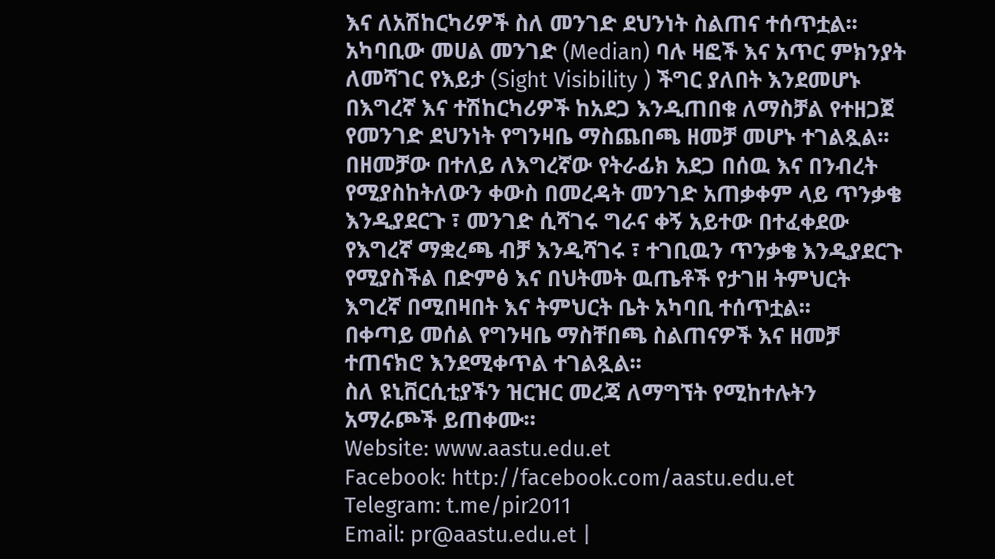እና ለአሽከርካሪዎች ስለ መንገድ ደህንነት ስልጠና ተሰጥቷል፡፡ አካባቢው መሀል መንገድ (Median) ባሉ ዛፎች እና አጥር ምክንያት ለመሻገር የእይታ (Sight Visibility ) ችግር ያለበት እንደመሆኑ በእግረኛ እና ተሽከርካሪዎች ከአደጋ እንዲጠበቁ ለማስቻል የተዘጋጀ የመንገድ ደህንነት የግንዛቤ ማስጨበጫ ዘመቻ መሆኑ ተገልጿል፡፡
በዘመቻው በተለይ ለእግረኛው የትራፊክ አደጋ በሰዉ እና በንብረት የሚያስከትለውን ቀውስ በመረዳት መንገድ አጠቃቀም ላይ ጥንቃቄ እንዲያደርጉ ፣ መንገድ ሲሻገሩ ግራና ቀኝ አይተው በተፈቀደው የእግረኛ ማቋረጫ ብቻ እንዲሻገሩ ፣ ተገቢዉን ጥንቃቄ እንዲያደርጉ የሚያስችል በድምፅ እና በህትመት ዉጤቶች የታገዘ ትምህርት እግረኛ በሚበዛበት እና ትምህርት ቤት አካባቢ ተሰጥቷል፡፡
በቀጣይ መሰል የግንዛቤ ማስቸበጫ ስልጠናዎች እና ዘመቻ ተጠናክሮ እንደሚቀጥል ተገልጿል፡፡
ስለ ዩኒቨርሲቲያችን ዝርዝር መረጃ ለማግኘት የሚከተሉትን አማራጮች ይጠቀሙ።
Website: www.aastu.edu.et
Facebook: http://facebook.com/aastu.edu.et
Telegram: t.me/pir2011
Email: pr@aastu.edu.et |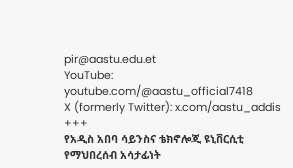pir@aastu.edu.et
YouTube: youtube.com/@aastu_official7418
X (formerly Twitter): x.com/aastu_addis
+++
የአዲስ አበባ ሳይንስና ቴክኖሎጂ ዩኒቨርሲቲ የማህበረሰብ አሳታፊነት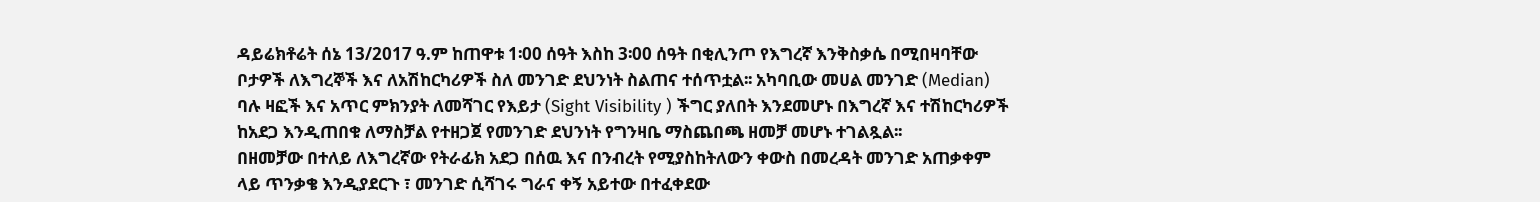ዳይሬክቶሬት ሰኔ 13/2017 ዓ.ም ከጠዋቱ 1፡00 ሰዓት እስከ 3፡00 ሰዓት በቂሊንጦ የእግረኛ እንቅስቃሴ በሚበዛባቸው ቦታዎች ለእግረኞች እና ለአሽከርካሪዎች ስለ መንገድ ደህንነት ስልጠና ተሰጥቷል፡፡ አካባቢው መሀል መንገድ (Median) ባሉ ዛፎች እና አጥር ምክንያት ለመሻገር የእይታ (Sight Visibility ) ችግር ያለበት እንደመሆኑ በእግረኛ እና ተሽከርካሪዎች ከአደጋ እንዲጠበቁ ለማስቻል የተዘጋጀ የመንገድ ደህንነት የግንዛቤ ማስጨበጫ ዘመቻ መሆኑ ተገልጿል፡፡
በዘመቻው በተለይ ለእግረኛው የትራፊክ አደጋ በሰዉ እና በንብረት የሚያስከትለውን ቀውስ በመረዳት መንገድ አጠቃቀም ላይ ጥንቃቄ እንዲያደርጉ ፣ መንገድ ሲሻገሩ ግራና ቀኝ አይተው በተፈቀደው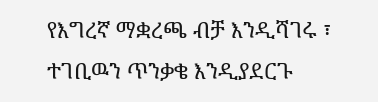የእግረኛ ማቋረጫ ብቻ እንዲሻገሩ ፣ ተገቢዉን ጥንቃቄ እንዲያደርጉ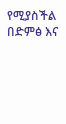የሚያስችል በድምፅ እና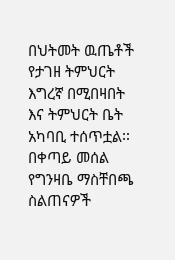በህትመት ዉጤቶች የታገዘ ትምህርት እግረኛ በሚበዛበት እና ትምህርት ቤት አካባቢ ተሰጥቷል፡፡
በቀጣይ መሰል የግንዛቤ ማስቸበጫ ስልጠናዎች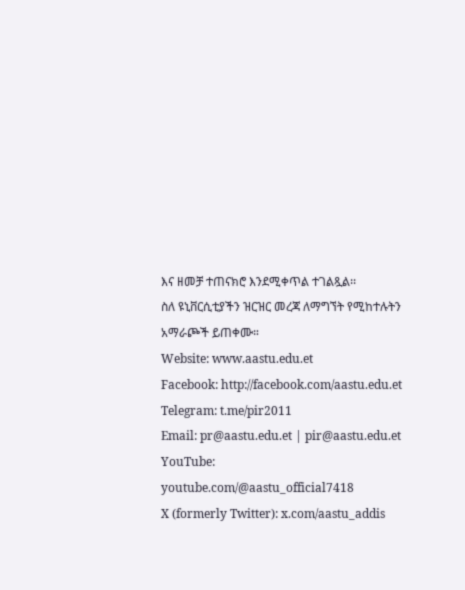እና ዘመቻ ተጠናክሮ እንደሚቀጥል ተገልጿል፡፡
ስለ ዩኒቨርሲቲያችን ዝርዝር መረጃ ለማግኘት የሚከተሉትን አማራጮች ይጠቀሙ።
Website: www.aastu.edu.et
Facebook: http://facebook.com/aastu.edu.et
Telegram: t.me/pir2011
Email: pr@aastu.edu.et | pir@aastu.edu.et
YouTube: youtube.com/@aastu_official7418
X (formerly Twitter): x.com/aastu_addis